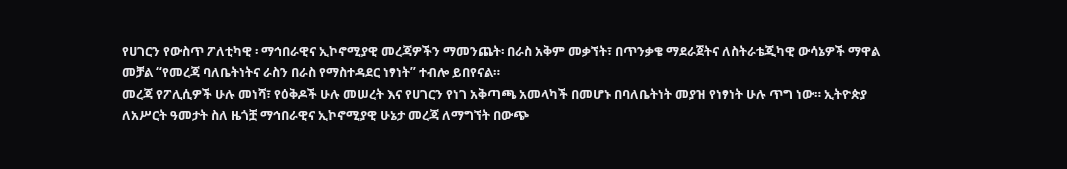የሀገርን የውስጥ ፖለቲካዊ ፡ ማኅበራዊና ኢኮኖሚያዊ መረጃዎችን ማመንጨት፡ በራስ አቅም መቃኘት፣ በጥንቃቄ ማደራጀትና ለስትራቴጂካዊ ውሳኔዎች ማዋል መቻል “የመረጃ ባለቤትነትና ራስን በራስ የማስተዳደር ነፃነት” ተብሎ ይበየናል።
መረጃ የፖሊሲዎች ሁሉ መነሻ፣ የዕቅዶች ሁሉ መሠረት እና የሀገርን የነገ አቅጣጫ አመላካች በመሆኑ በባለቤትነት መያዝ የነፃነት ሁሉ ጥግ ነው። ኢትዮጵያ ለአሥርት ዓመታት ስለ ዜጎቿ ማኅበራዊና ኢኮኖሚያዊ ሁኔታ መረጃ ለማግኘት በውጭ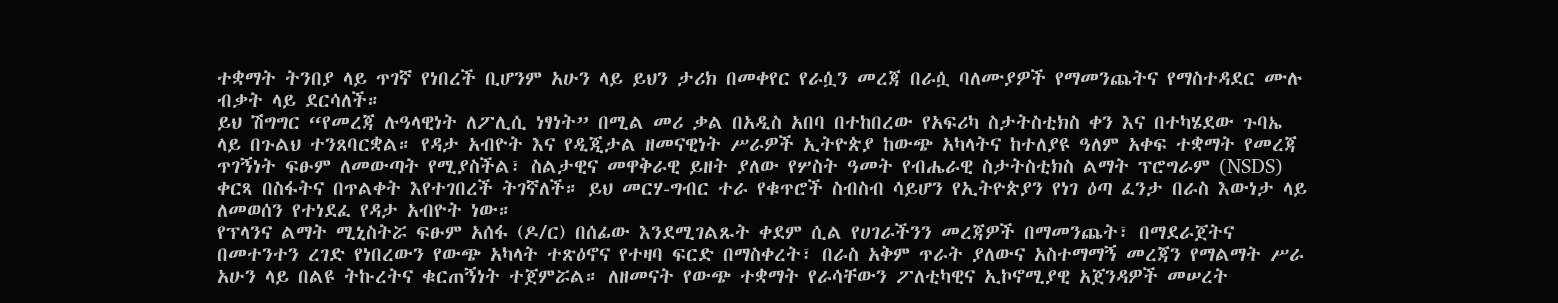ተቋማት ትንበያ ላይ ጥገኛ የነበረች ቢሆንም አሁን ላይ ይህን ታሪክ በመቀየር የራሷን መረጃ በራሷ ባለሙያዎች የማመንጨትና የማስተዳደር ሙሉ ብቃት ላይ ደርሳለች።
ይህ ሽግግር “የመረጃ ሉዓላዊነት ለፖሊሲ ነፃነት” በሚል መሪ ቃል በአዲስ አበባ በተከበረው የአፍሪካ ስታትስቲክስ ቀን እና በተካሄደው ጉባኤ ላይ በጉልህ ተንጸባርቋል። የዳታ አብዮት እና የዲጂታል ዘመናዊነት ሥራዎች ኢትዮጵያ ከውጭ አካላትና ከተለያዩ ዓለም አቀፍ ተቋማት የመረጃ ጥገኝነት ፍፁም ለመውጣት የሚያስችል፣ ስልታዊና መዋቅራዊ ይዘት ያለው የሦስት ዓመት የብሔራዊ ስታትስቲክስ ልማት ፕሮግራም (NSDS) ቀርጻ በስፋትና በጥልቀት እየተገበረች ትገኛለች። ይህ መርሃ-ግብር ተራ የቁጥሮች ስብስብ ሳይሆን የኢትዮጵያን የነገ ዕጣ ፈንታ በራስ እውነታ ላይ ለመወሰን የተነደፈ የዳታ አብዮት ነው።
የፕላንና ልማት ሚኒስትሯ ፍፁም አሰፋ (ዶ/ር) በሰፊው እንደሚገልጹት ቀደም ሲል የሀገራችንን መረጃዎች በማመንጨት፣ በማደራጀትና በመተንተን ረገድ የነበረውን የውጭ አካላት ተጽዕኖና የተዛባ ፍርድ በማስቀረት፣ በራስ አቅም ጥራት ያለውና አስተማማኝ መረጃን የማልማት ሥራ አሁን ላይ በልዩ ትኩረትና ቁርጠኝነት ተጀምሯል። ለዘመናት የውጭ ተቋማት የራሳቸውን ፖለቲካዊና ኢኮኖሚያዊ አጀንዳዎች መሠረት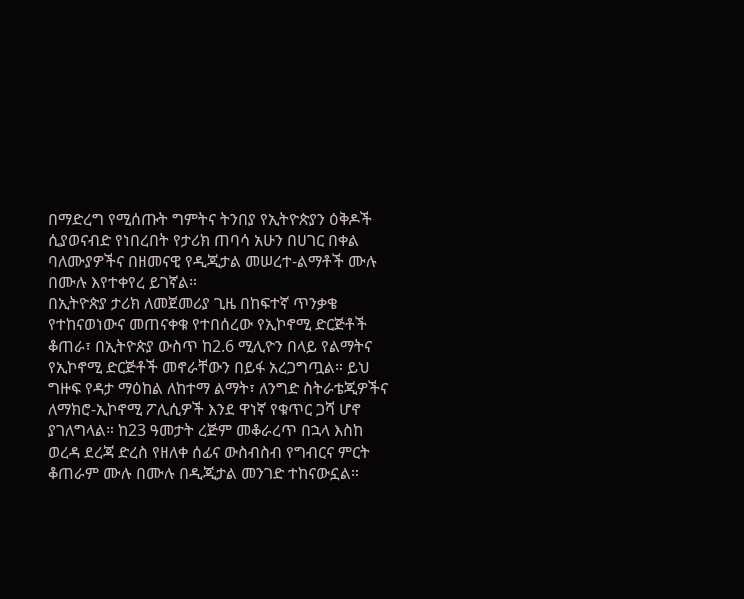በማድረግ የሚሰጡት ግምትና ትንበያ የኢትዮጵያን ዕቅዶች ሲያወናብድ የነበረበት የታሪክ ጠባሳ አሁን በሀገር በቀል ባለሙያዎችና በዘመናዊ የዲጂታል መሠረተ-ልማቶች ሙሉ በሙሉ እየተቀየረ ይገኛል።
በኢትዮጵያ ታሪክ ለመጀመሪያ ጊዜ በከፍተኛ ጥንቃቄ የተከናወነውና መጠናቀቁ የተበሰረው የኢኮኖሚ ድርጅቶች ቆጠራ፣ በኢትዮጵያ ውስጥ ከ2.6 ሚሊዮን በላይ የልማትና የኢኮኖሚ ድርጅቶች መኖራቸውን በይፋ አረጋግጧል። ይህ ግዙፍ የዳታ ማዕከል ለከተማ ልማት፣ ለንግድ ስትራቴጂዎችና ለማክሮ-ኢኮኖሚ ፖሊሲዎች እንደ ዋነኛ የቁጥር ጋሻ ሆኖ ያገለግላል። ከ23 ዓመታት ረጅም መቆራረጥ በኋላ እስከ ወረዳ ደረጃ ድረስ የዘለቀ ሰፊና ውስብስብ የግብርና ምርት ቆጠራም ሙሉ በሙሉ በዲጂታል መንገድ ተከናውኗል።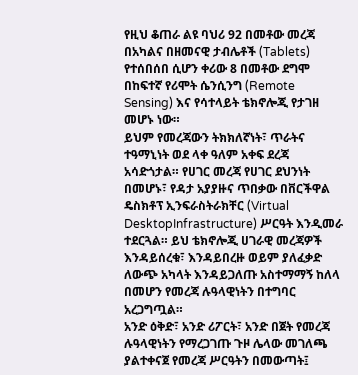የዚህ ቆጠራ ልዩ ባህሪ 92 በመቶው መረጃ በአካልና በዘመናዊ ታብሌቶች (Tablets) የተሰበሰበ ሲሆን ቀሪው 8 በመቶው ደግሞ በከፍተኛ የሪሞት ሴንሲንግ (Remote Sensing) እና የሳተላይት ቴክኖሎጂ የታገዘ መሆኑ ነው።
ይህም የመረጃውን ትክክለኛነት፣ ጥራትና ተዓማኒነት ወደ ላቀ ዓለም አቀፍ ደረጃ አሳድጎታል። የሀገር መረጃ የሀገር ደህንነት በመሆኑ፣ የዳታ አያያዙና ጥበቃው በቨርችዋል ዴስክቶፕ ኢንፍራስትራክቸር (Virtual DesktopInfrastructure) ሥርዓት እንዲመራ ተደርጓል። ይህ ቴክኖሎጂ ሀገራዊ መረጃዎች እንዳይሰረቁ፣ እንዳይበረዙ ወይም ያለፈቃድ ለውጭ አካላት እንዳይጋለጡ አስተማማኝ ከለላ በመሆን የመረጃ ሉዓላዊነትን በተግባር አረጋግጧል።
አንድ ዕቅድ፣ አንድ ሪፖርት፣ አንድ በጀት የመረጃ ሉዓላዊነትን የማረጋገጡ ጉዞ ሌላው መገለጫ ያልተቀናጀ የመረጃ ሥርዓትን በመውጣት፤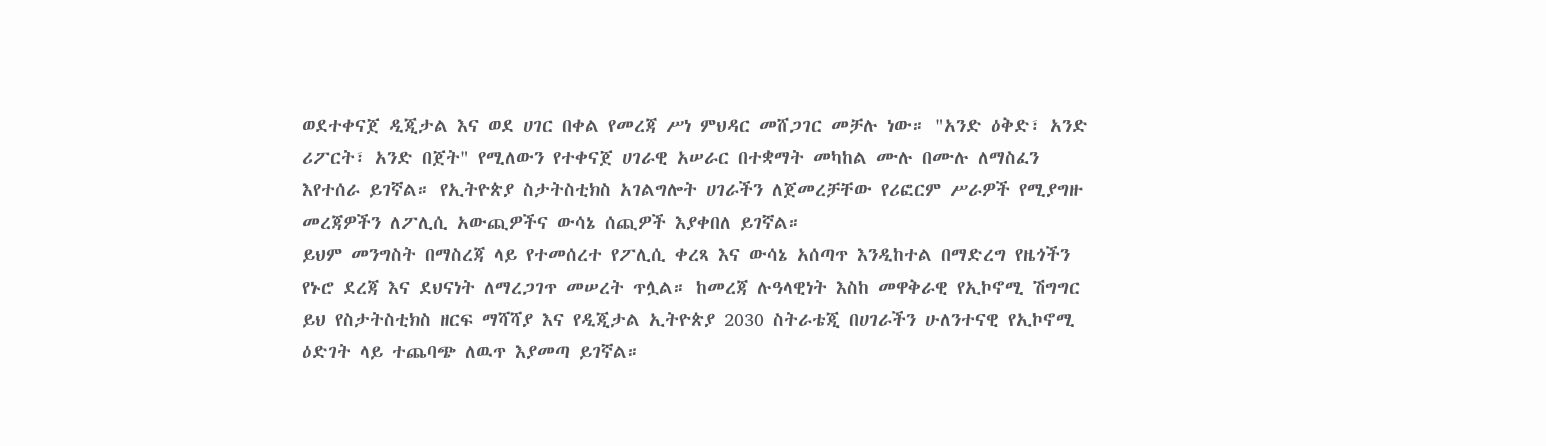ወደተቀናጀ ዲጂታል እና ወደ ሀገር በቀል የመረጃ ሥነ ምህዳር መሸጋገር መቻሉ ነው። "አንድ ዕቅድ፣ አንድ ሪፖርት፣ አንድ በጀት" የሚለውን የተቀናጀ ሀገራዊ አሠራር በተቋማት መካከል ሙሉ በሙሉ ለማስፈን እየተሰራ ይገኛል። የኢትዮጵያ ስታትስቲክስ አገልግሎት ሀገራችን ለጀመረቻቸው የሪፎርም ሥራዎች የሚያግዙ መረጃዎችን ለፖሊሲ አውጪዎችና ውሳኔ ሰጪዎች እያቀበለ ይገኛል።
ይህም መንግስት በማስረጃ ላይ የተመሰረተ የፖሊሲ ቀረጻ እና ውሳኔ አሰጣጥ እንዲከተል በማድረግ የዜጎችን የኑሮ ደረጃ እና ደህናነት ለማረጋገጥ መሠረት ጥሏል። ከመረጃ ሉዓላዊነት እስከ መዋቅራዊ የኢኮኖሚ ሽግግር ይህ የስታትስቲክስ ዘርፍ ማሻሻያ እና የዲጂታል ኢትዮጵያ 2030 ስትራቴጂ በሀገራችን ሁለንተናዊ የኢኮኖሚ ዕድገት ላይ ተጨባጭ ለዉጥ እያመጣ ይገኛል።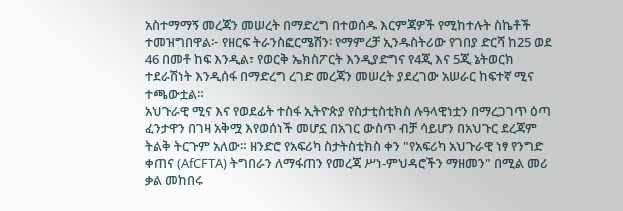አስተማማኝ መረጃን መሠረት በማድረግ በተወሰዱ እርምጃዎች የሚከተሉት ስኬቶች ተመዝግበዋል፦ የዘርፍ ትራንስፎርሜሽን፡ የማምረቻ ኢንዱስትሪው የገበያ ድርሻ ከ25 ወደ 46 በመቶ ከፍ እንዲል፣ የወርቅ ኤክስፖርት እንዲያድግና የ4ጂ እና 5ጂ ኔትወርክ ተደራሽነት እንዲሰፋ በማድረግ ረገድ መረጃን መሠረት ያደረገው አሠራር ከፍተኛ ሚና ተጫውቷል።
አህጉራዊ ሚና እና የወደፊት ተስፋ ኢትዮጵያ የስታቲስቲክስ ሉዓላዊነቷን በማረጋገጥ ዕጣ ፈንታዋን በገዛ አቅሟ እየወሰነች መሆኗ በአገር ውስጥ ብቻ ሳይሆን በአህጉር ደረጃም ትልቅ ትርጉም አለው። ዘንድሮ የአፍሪካ ስታትስቲክስ ቀን "የአፍሪካ አህጉራዊ ነፃ የንግድ ቀጠና (AfCFTA) ትግበራን ለማፋጠን የመረጃ ሥነ-ምህዳሮችን ማዘመን" በሚል መሪ ቃል መከበሩ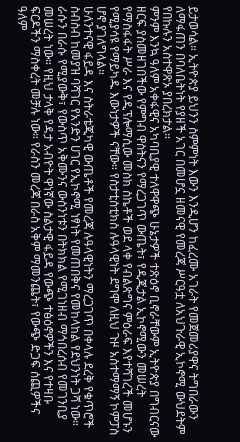ይታወሳል። ኢትዮጵያ ይህንን ስምምነት እውን እንዲሆን ከፈረሙ አገራት የመጀመሪያዋና ትግበራውን ለማፋጠን በባለቤትነት የያዘች አገር በመሆኗ ዘመናዊ የመረጃ ሥርዓቷ ለአህጉራዊ ኢኮኖሚ ውህደትም የበኩሉን አስተዋጽኦ ያበረክታል።
ምንም እንኳ ዓለም አቀፋዊና አካባቢያዊ ተለዋዋጭ ሁኔታዎች ተጽዕኖ ቢኖራቸውም ኢትዮጵያ በግብርናው ዘርፍ ያስመዘገበችው የምግብ ዋስትናን የማረጋገጥ ውጤት፣ የዲጂታል ኢኮኖሚውን መሠረት የማስፋፋት ሥራ እና የዲፕሎማሲው መስክ ስኬቶች ወደ ላቀ የብልጽግና ምዕራፍ እየተሻገረች መሆኑን የሚያሳዩ የማይካዱ እውነታዎች ናቸው። የስታቲስቲክስ ሉዓላዊነት ደግሞ ለዚህ ጉዞ አስተማማኝ ኮምፓስ ሆኖ ያገለግላል።
ሁለንተናዊ ፋይዳ እና ስትራቴጂካዊ ውጤቶች የመረጃ ሉዓላዊነትን ማረጋገጥ በቀላሉ ደረቅ የቁጥሮች ስብስብ ከመያዝ ባሻገር የአንድን ሀገር የኢኮኖሚ ነፃነት የመጠበቅና የመከላከል የደህንነት ጋሻ ነው። ራሱን በራሱ የሚያውቅ፣ የውስጥ አቅሙንና ውስንነቱን በትክክል የሚገነዘብ ማኅበረሰብ የመገንቢያ መሠረት ነው። የዚህ ታላቅ የዳታ አብዮት ዋነኛው ስልታዊ ፋይዳ የውጭ ተፅዕኖዎችን እና የተዛቡ ፍርዶችን ማስቀረት መቻሉ ነው። የራስን መረጃ በራስ አቅም ማመንጨት፣ የውጭ ድጋፍ ሰጪዎችና ዓለም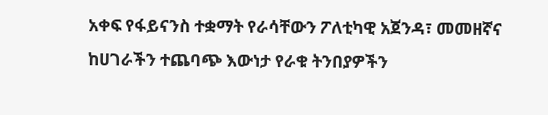አቀፍ የፋይናንስ ተቋማት የራሳቸውን ፖለቲካዊ አጀንዳ፣ መመዘኛና ከሀገራችን ተጨባጭ እውነታ የራቁ ትንበያዎችን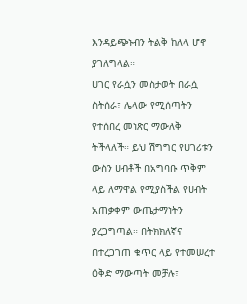እንዳይጭኑብን ትልቅ ከለላ ሆኖ ያገለግላል።
ሀገር የራሷን መስታወት በራሷ ስትሰራ፣ ሌላው የሚሰጣትን የተሰበረ መነጽር ማውለቅ ትችላለች። ይህ ሽግግር የሀገሪቱን ውስን ሀብቶች በአግባቡ ጥቅም ላይ ለማዋል የሚያስችል የሀብት አጠቃቀም ውጤታማነትን ያረጋግጣል። በትክክለኛና በተረጋገጠ ቁጥር ላይ የተመሠረተ ዕቅድ ማውጣት መቻሉ፣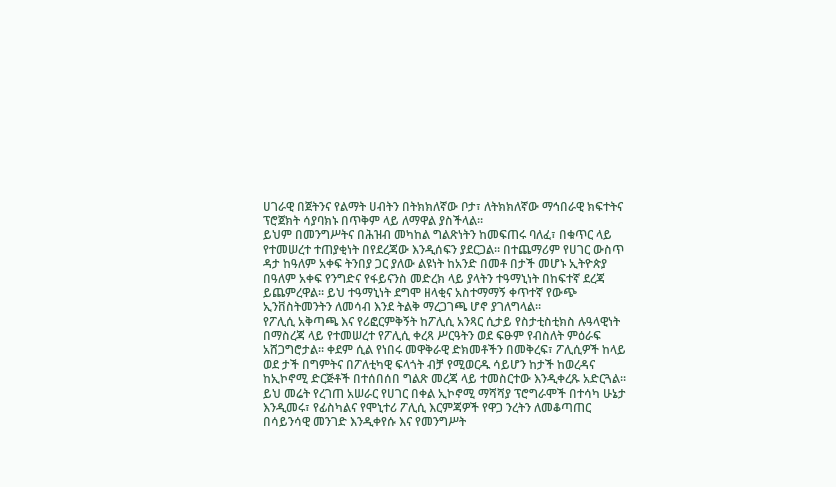ሀገራዊ በጀትንና የልማት ሀብትን በትክክለኛው ቦታ፣ ለትክክለኛው ማኅበራዊ ክፍተትና ፕሮጀክት ሳያባክኑ በጥቅም ላይ ለማዋል ያስችላል።
ይህም በመንግሥትና በሕዝብ መካከል ግልጽነትን ከመፍጠሩ ባለፈ፣ በቁጥር ላይ የተመሠረተ ተጠያቂነት በየደረጃው እንዲሰፍን ያደርጋል። በተጨማሪም የሀገር ውስጥ ዳታ ከዓለም አቀፍ ትንበያ ጋር ያለው ልዩነት ከአንድ በመቶ በታች መሆኑ ኢትዮጵያ በዓለም አቀፍ የንግድና የፋይናንስ መድረክ ላይ ያላትን ተዓማኒነት በከፍተኛ ደረጃ ይጨምረዋል። ይህ ተዓማኒነት ደግሞ ዘላቂና አስተማማኝ ቀጥተኛ የውጭ ኢንቨስትመንትን ለመሳብ እንደ ትልቅ ማረጋገጫ ሆኖ ያገለግላል።
የፖሊሲ አቅጣጫ እና የሪፎርምቅኝት ከፖሊሲ አንጻር ሲታይ የስታቲስቲክስ ሉዓላዊነት በማስረጃ ላይ የተመሠረተ የፖሊሲ ቀረጻ ሥርዓትን ወደ ፍፁም የብስለት ምዕራፍ አሸጋግሮታል። ቀደም ሲል የነበሩ መዋቅራዊ ድክመቶችን በመቅረፍ፣ ፖሊሲዎች ከላይ ወደ ታች በግምትና በፖለቲካዊ ፍላጎት ብቻ የሚወርዱ ሳይሆን ከታች ከወረዳና ከኢኮኖሚ ድርጅቶች በተሰበሰበ ግልጽ መረጃ ላይ ተመስርተው እንዲቀረጹ አድርጓል።
ይህ መሬት የረገጠ አሠራር የሀገር በቀል ኢኮኖሚ ማሻሻያ ፕሮግራሞች በተሳካ ሁኔታ እንዲመሩ፣ የፊስካልና የሞኒተሪ ፖሊሲ እርምጃዎች የዋጋ ንረትን ለመቆጣጠር በሳይንሳዊ መንገድ እንዲቀየሱ እና የመንግሥት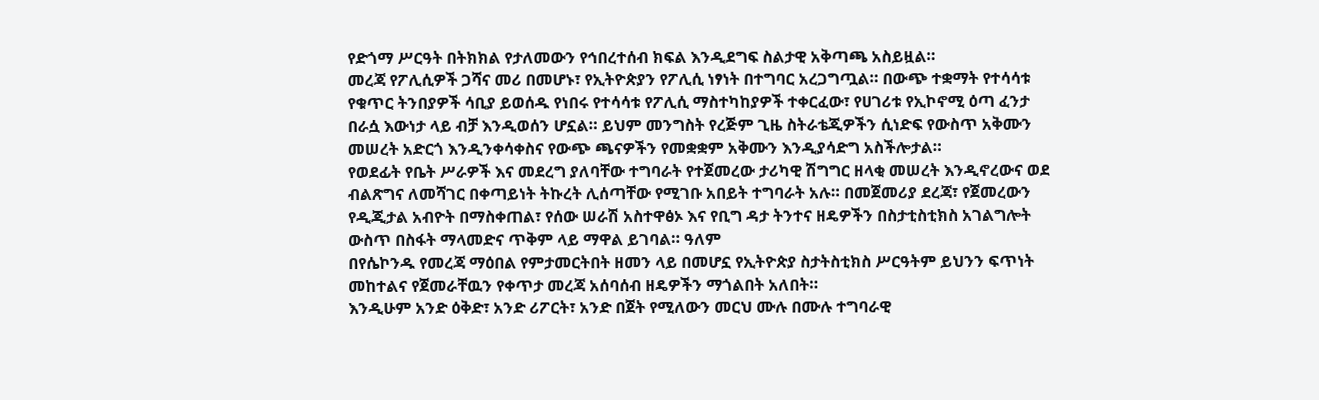የድጎማ ሥርዓት በትክክል የታለመውን የኅበረተሰብ ክፍል እንዲደግፍ ስልታዊ አቅጣጫ አስይዟል።
መረጃ የፖሊሲዎች ጋሻና መሪ በመሆኑ፣ የኢትዮጵያን የፖሊሲ ነፃነት በተግባር አረጋግጧል። በውጭ ተቋማት የተሳሳቱ የቁጥር ትንበያዎች ሳቢያ ይወሰዱ የነበሩ የተሳሳቱ የፖሊሲ ማስተካከያዎች ተቀርፈው፣ የሀገሪቱ የኢኮኖሚ ዕጣ ፈንታ በራሷ እውነታ ላይ ብቻ እንዲወሰን ሆኗል። ይህም መንግስት የረጅም ጊዜ ስትራቴጂዎችን ሲነድፍ የውስጥ አቅሙን መሠረት አድርጎ እንዲንቀሳቀስና የውጭ ጫናዎችን የመቋቋም አቅሙን እንዲያሳድግ አስችሎታል።
የወደፊት የቤት ሥራዎች እና መደረግ ያለባቸው ተግባራት የተጀመረው ታሪካዊ ሽግግር ዘላቂ መሠረት እንዲኖረውና ወደ ብልጽግና ለመሻገር በቀጣይነት ትኩረት ሊሰጣቸው የሚገቡ አበይት ተግባራት አሉ። በመጀመሪያ ደረጃ፣ የጀመረውን የዲጂታል አብዮት በማስቀጠል፣ የሰው ሠራሽ አስተዋፅኦ እና የቢግ ዳታ ትንተና ዘዴዎችን በስታቲስቲክስ አገልግሎት ውስጥ በስፋት ማላመድና ጥቅም ላይ ማዋል ይገባል። ዓለም
በየሴኮንዱ የመረጃ ማዕበል የምታመርትበት ዘመን ላይ በመሆኗ የኢትዮጵያ ስታትስቲክስ ሥርዓትም ይህንን ፍጥነት መከተልና የጀመራቸዉን የቀጥታ መረጃ አሰባሰብ ዘዴዎችን ማጎልበት አለበት።
እንዲሁም አንድ ዕቅድ፣ አንድ ሪፖርት፣ አንድ በጀት የሚለውን መርህ ሙሉ በሙሉ ተግባራዊ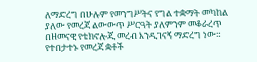ለማድረግ በሁሉም የመንግሥትና የግል ተቋማት መካከል ያለው የመረጃ ልውውጥ ሥርዓት ያለምንም መቆራረጥ በዘመናዊ የቴክኖሎጂ መረብ እንዲገናኝ ማድረግ ነው።
የተበታተኑ የመረጃ ቋቶች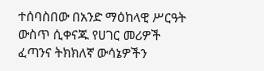ተሰባስበው በአንድ ማዕከላዊ ሥርዓት ውስጥ ሲቀናጁ የሀገር መሪዎች ፈጣንና ትክክለኛ ውሳኔዎችን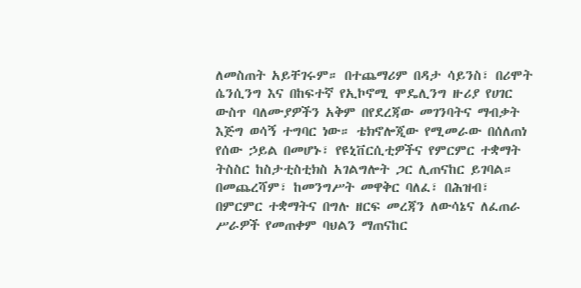ለመስጠት አይቸገሩም። በተጨማሪም በዳታ ሳይንስ፣ በሪሞት ሴንሲንግ እና በከፍተኛ የኢኮኖሚ ሞዴሊንግ ዙሪያ የሀገር ውስጥ ባለሙያዎችን አቅም በየደረጃው መገንባትና ማብቃት እጅግ ወሳኝ ተግባር ነው። ቴክኖሎጂው የሚመራው በሰለጠነ የሰው ኃይል በመሆኑ፣ የዩኒቨርሲቲዎችና የምርምር ተቋማት ትስስር ከስታቲስቲክስ አገልግሎት ጋር ሊጠናከር ይገባል።
በመጨረሻም፣ ከመንግሥት መዋቅር ባለፈ፣ በሕዝብ፣ በምርምር ተቋማትና በግሉ ዘርፍ መረጃን ለውሳኔና ለፈጠራ ሥራዎች የመጠቀም ባህልን ማጠናከር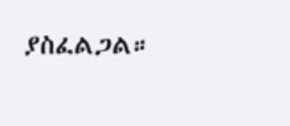ያስፈልጋል።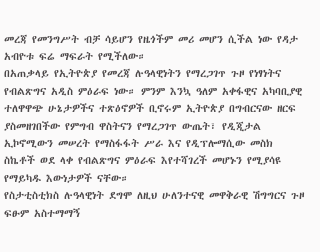መረጃ የመንግሥት ብቻ ሳይሆን የዜጎችም መሪ መሆን ሲችል ነው የዳታ አብዮቱ ፍሬ ማፍራት የሚችለው።
በአጠቃላይ የኢትዮጵያ የመረጃ ሉዓላዊነትን የማረጋገጥ ጉዞ የነፃነትና የብልጽግና አዲስ ምዕራፍ ነው። ምንም እንኳ ዓለም አቀፋዊና አካባቢያዊ ተለዋዋጭ ሁኔታዎችና ተጽዕኖዎች ቢኖሩም ኢትዮጵያ በግብርናው ዘርፍ ያስመዘገበችው የምግብ ዋስትናን የማረጋገጥ ውጤት፣ የዲጂታል ኢኮኖሚውን መሠረት የማስፋፋት ሥራ እና የዲፕሎማሲው መስክ ስኬቶች ወደ ላቀ የብልጽግና ምዕራፍ እየተሻገረች መሆኑን የሚያሳዩ የማይካዱ እውነታዎች ናቸው።
የስታቲስቲክስ ሉዓላዊነት ደግሞ ለዚህ ሁለንተናዊ መዋቅራዊ ሽግግርና ጉዞ ፍፁም አስተማማኝ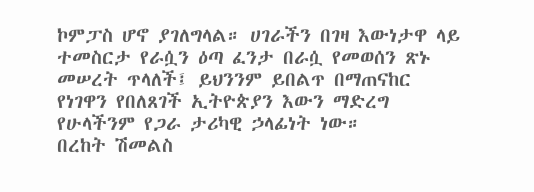ኮምፓስ ሆኖ ያገለግላል። ሀገራችን በገዛ እውነታዋ ላይ ተመስርታ የራሷን ዕጣ ፈንታ በራሷ የመወሰን ጽኑ መሠረት ጥላለች፤ ይህንንም ይበልጥ በማጠናከር የነገዋን የበለጸገች ኢትዮጵያን እውን ማድረግ የሁላችንም የጋራ ታሪካዊ ኃላፊነት ነው።
በረከት ሽመልስ